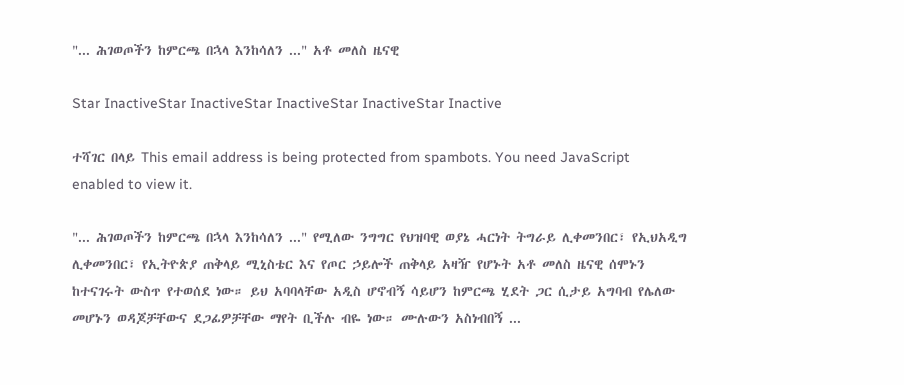"... ሕገወጦችን ከምርጫ በኋላ እንከሳለን ..." አቶ መለስ ዜናዊ

Star InactiveStar InactiveStar InactiveStar InactiveStar Inactive

ተሻገር በላይ This email address is being protected from spambots. You need JavaScript enabled to view it.

"... ሕገወጦችን ከምርጫ በኋላ እንከሳለን ..." የሚለው ንግግር የህዝባዊ ወያኔ ሓርነት ትግራይ ሊቀመንበር፣ የኢህአዲግ ሊቀመንበር፣ የኢትዮጵያ ጠቅላይ ሚኒስቴር እና የጦር ኃይሎች ጠቅላይ አዛዥ የሆኑት አቶ መለስ ዜናዊ ሰሞኑን ከተናገሩት ውስጥ የተወሰደ ነው። ይህ አባባላቸው አዲስ ሆኖብኝ ሳይሆን ከምርጫ ሂደት ጋር ሲታይ አግባብ የሌለው መሆኑን ወዳጆቻቸውና ደጋፊዎቻቸው ማየት ቢችሉ ብዬ ነው። ሙሉውን አስነብበኝ ...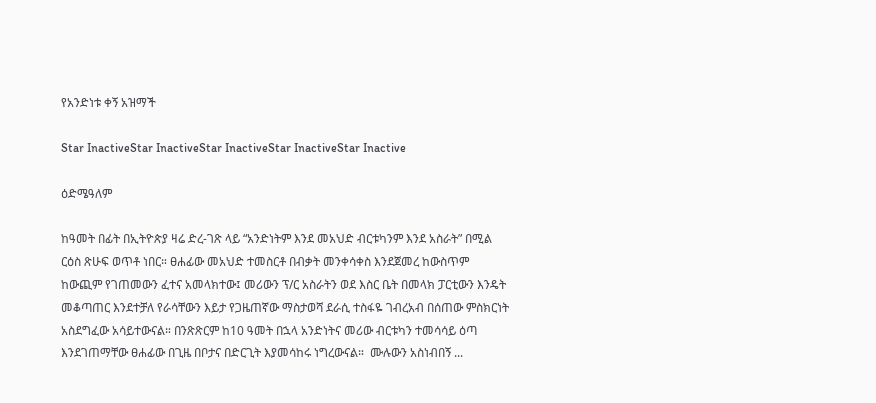የአንድነቱ ቀኝ አዝማች

Star InactiveStar InactiveStar InactiveStar InactiveStar Inactive

ዕድሜዓለም

ከዓመት በፊት በኢትዮጵያ ዛሬ ድረ-ገጽ ላይ “አንድነትም እንደ መአህድ ብርቱካንም እንደ አስራት” በሚል ርዕስ ጽሁፍ ወጥቶ ነበር። ፀሐፊው መአህድ ተመስርቶ በብቃት መንቀሳቀስ እንደጀመረ ከውስጥም ከውጪም የገጠመውን ፈተና አመላክተው፤ መሪውን ፕ/ር አስራትን ወደ እስር ቤት በመላክ ፓርቲውን እንዴት መቆጣጠር እንደተቻለ የራሳቸውን እይታ የጋዜጠኛው ማስታወሻ ደራሲ ተስፋዬ ገብረአብ በሰጠው ምስክርነት አስደግፈው አሳይተውናል። በንጽጽርም ከ10 ዓመት በኋላ አንድነትና መሪው ብርቱካን ተመሳሳይ ዕጣ እንደገጠማቸው ፀሐፊው በጊዜ በቦታና በድርጊት እያመሳከሩ ነግረውናል።  ሙሉውን አስነብበኝ ...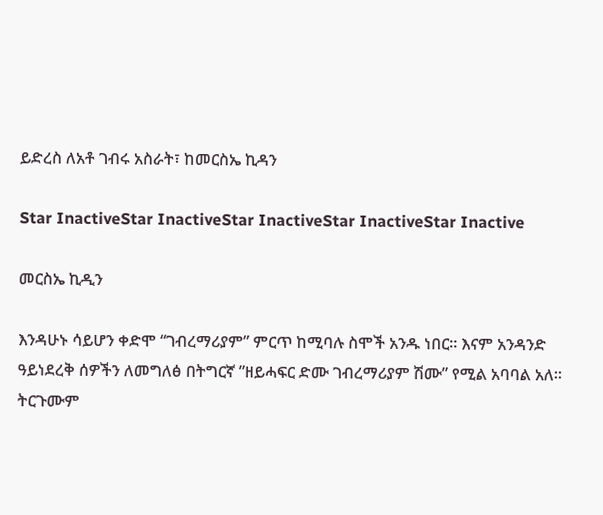ይድረስ ለአቶ ገብሩ አስራት፣ ከመርስኤ ኪዳን

Star InactiveStar InactiveStar InactiveStar InactiveStar Inactive

መርስኤ ኪዲን

እንዳሁኑ ሳይሆን ቀድሞ “ገብረማሪያም” ምርጥ ከሚባሉ ስሞች አንዱ ነበር። እናም አንዳንድ ዓይነደረቅ ሰዎችን ለመግለፅ በትግርኛ ”ዘይሓፍር ድሙ ገብረማሪያም ሽሙ” የሚል አባባል አለ። ትርጉሙም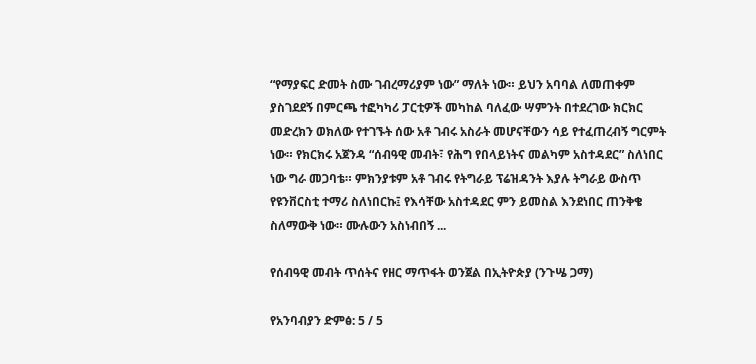“የማያፍር ድመት ስሙ ገብረማሪያም ነው” ማለት ነው። ይህን አባባል ለመጠቀም ያስገደደኝ በምርጫ ተፎካካሪ ፓርቲዎች መካከል ባለፈው ሣምንት በተደረገው ክርክር መድረክን ወክለው የተገኙት ሰው አቶ ገብሩ አስራት መሆናቸውን ሳይ የተፈጠረብኝ ግርምት ነው። የክርክሩ አጀንዳ “ሰብዓዊ መብት፣ የሕግ የበላይነትና መልካም አስተዳደር” ስለነበር ነው ግራ መጋባቴ። ምክንያቱም አቶ ገብሩ የትግራይ ፕሬዝዳንት እያሉ ትግራይ ውስጥ የዩንቨርስቲ ተማሪ ስለነበርኩ፤ የእሳቸው አስተዳደር ምን ይመስል እንደነበር ጠንቅቄ ስለማውቅ ነው። ሙሉውን አስነብበኝ ...

የሰብዓዊ መብት ጥሰትና የዘር ማጥፋት ወንጀል በኢትዮጵያ (ንጉሤ ጋማ)

የአንባብያን ድምፅ: 5 / 5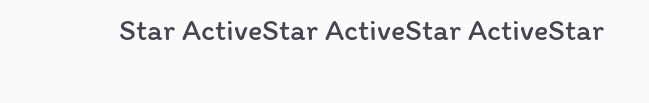Star ActiveStar ActiveStar ActiveStar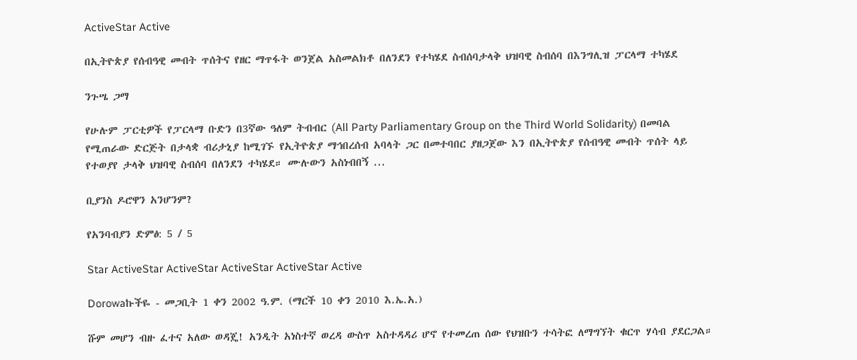ActiveStar Active

በኢትዮጵያ የሰብዓዊ መብት ጥሰትና የዘር ማጥፋት ወንጀል አስመልክቶ በለንደን የተካሄደ ስብሰባታላቅ ህዝባዊ ስብሰባ በእንግሊዝ ፓርላማ ተካሄደ

ንጉሤ ጋማ

የሁሉም ፓርቲዎች የፓርላማ ቡድን በ3ኛው ዓለም ትብብር (All Party Parliamentary Group on the Third World Solidarity) በመባል የሚጠራው ድርጅት በታላቋ ብሪታኒያ ከሚገኙ የኢትዮጵያ ማኅበረሰብ አባላት ጋር በመተባበር ያዘጋጀው እን በኢትዮጵያ የሰብዓዊ መብት ጥሰት ላይ የተወያየ ታላቅ ህዝባዊ ስብሰባ በለንደን ተካሄደ። ሙሉውን አስነብበኝ ...

ቢያንስ ዶሮዋን አንሆንም?

የአንባብያን ድምፅ: 5 / 5

Star ActiveStar ActiveStar ActiveStar ActiveStar Active

Dorowaኩችዬ - መጋቢት 1 ቀን 2002 ዓ.ም. (ማርች 10 ቀን 2010 እ.ኤ.አ.)

ሹም መሆን ብዙ ፈተና አለው ወዳጄ! አንዲት አነስተኛ ወረዳ ውስጥ አስተዳዳሪ ሆኖ የተመረጠ ሰው የህዝቡን ተሳትፎ ለማግኘት ቁርጥ ሃሳብ ያደርጋል።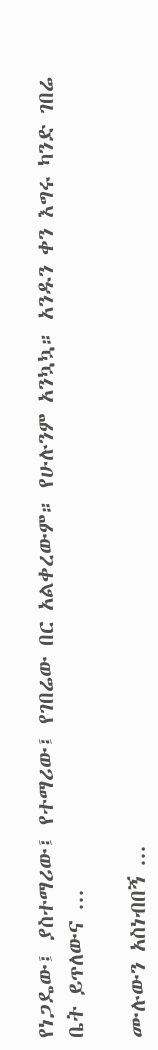የነጋዴው፤ ያስተማሪው፤ የተማሪው፤ የገበሬው በር አልቀረውም። የሁሉንም አንኳኳ። አንዱን ቀን እግሩ ካንድ ገበሬ ቤት ይጥለውና ...

ሙሉውን አስነብበኝ ...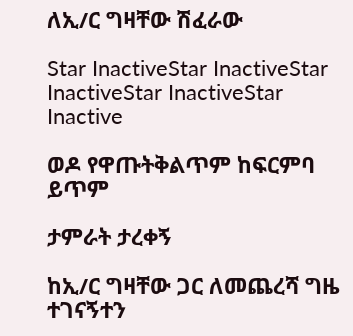ለኢ/ር ግዛቸው ሽፈራው

Star InactiveStar InactiveStar InactiveStar InactiveStar Inactive

ወዶ የዋጡትቅልጥም ከፍርምባ ይጥም

ታምራት ታረቀኝ

ከኢ/ር ግዛቸው ጋር ለመጨረሻ ግዜ ተገናኝተን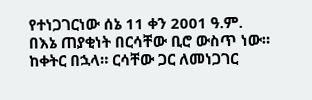የተነጋገርነው ሰኔ 11 ቀን 2001 ዓ.ም. በእኔ ጠያቂነት በርሳቸው ቢሮ ውስጥ ነው። ከቀትር በኋላ። ርሳቸው ጋር ለመነጋገር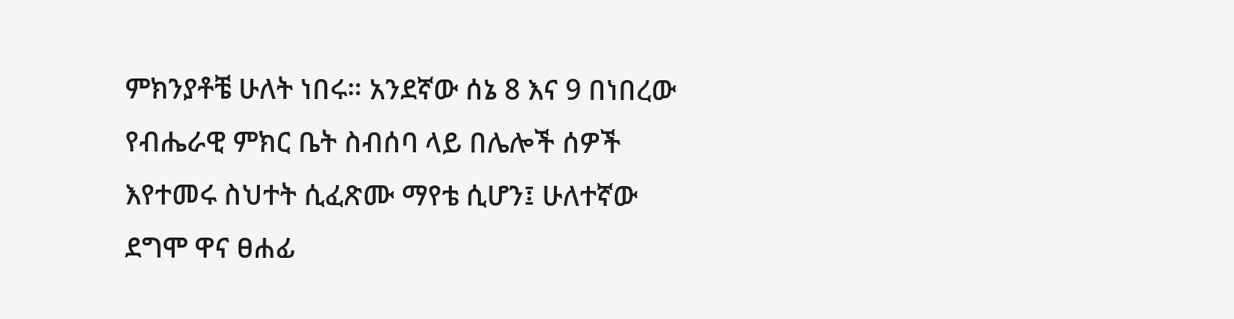ምክንያቶቼ ሁለት ነበሩ። አንደኛው ሰኔ 8 እና 9 በነበረው የብሔራዊ ምክር ቤት ስብሰባ ላይ በሌሎች ሰዎች እየተመሩ ስህተት ሲፈጽሙ ማየቴ ሲሆን፤ ሁለተኛው ደግሞ ዋና ፀሐፊ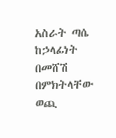አስራት ጣሴ ከኃላፊነት በመሸሽ በምክትላቸው ወጪ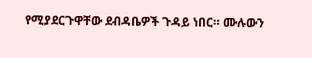የሚያደርጉዋቸው ደብዳቤዎች ጉዳይ ነበር። ሙሉውን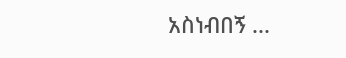አስነብበኝ ...